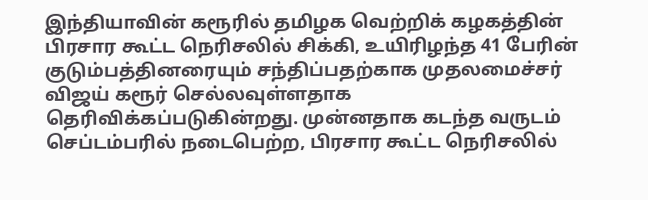இந்தியாவின் கரூரில் தமிழக வெற்றிக் கழகத்தின் பிரசார கூட்ட நெரிசலில் சிக்கி, உயிரிழந்த 41 பேரின் குடும்பத்தினரையும் சந்திப்பதற்காக முதலமைச்சர் விஜய் கரூர் செல்லவுள்ளதாக தெரிவிக்கப்படுகின்றது. முன்னதாக கடந்த வருடம் செப்டம்பரில் நடைபெற்ற, பிரசார கூட்ட நெரிசலில்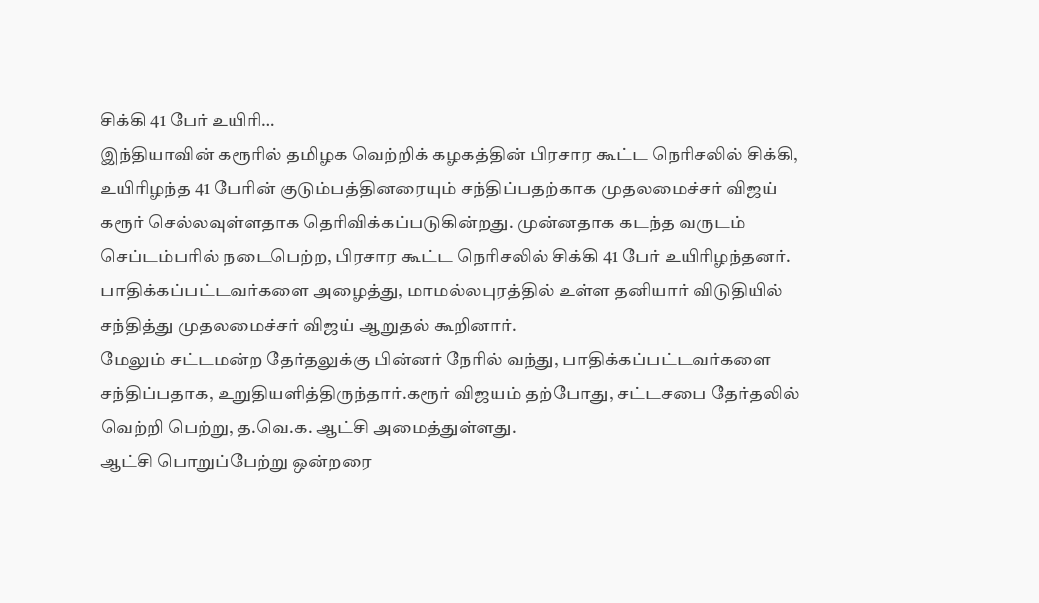சிக்கி 41 பேர் உயிரி…
இந்தியாவின் கரூரில் தமிழக வெற்றிக் கழகத்தின் பிரசார கூட்ட நெரிசலில் சிக்கி, உயிரிழந்த 41 பேரின் குடும்பத்தினரையும் சந்திப்பதற்காக முதலமைச்சர் விஜய் கரூர் செல்லவுள்ளதாக தெரிவிக்கப்படுகின்றது. முன்னதாக கடந்த வருடம் செப்டம்பரில் நடைபெற்ற, பிரசார கூட்ட நெரிசலில் சிக்கி 41 பேர் உயிரிழந்தனர்.
பாதிக்கப்பட்டவர்களை அழைத்து, மாமல்லபுரத்தில் உள்ள தனியார் விடுதியில் சந்தித்து முதலமைச்சர் விஜய் ஆறுதல் கூறினார்.
மேலும் சட்டமன்ற தேர்தலுக்கு பின்னர் நேரில் வந்து, பாதிக்கப்பட்டவர்களை சந்திப்பதாக, உறுதியளித்திருந்தார்.கரூர் விஜயம் தற்போது, சட்டசபை தேர்தலில் வெற்றி பெற்று, த.வெ.க. ஆட்சி அமைத்துள்ளது.
ஆட்சி பொறுப்பேற்று ஒன்றரை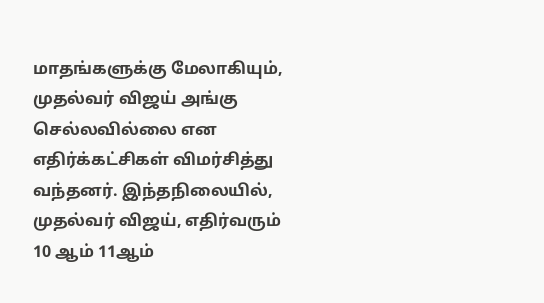மாதங்களுக்கு மேலாகியும், முதல்வர் விஜய் அங்கு செல்லவில்லை என எதிர்க்கட்சிகள் விமர்சித்து வந்தனர். இந்தநிலையில், முதல்வர் விஜய், எதிர்வரும் 10 ஆம் 11ஆம்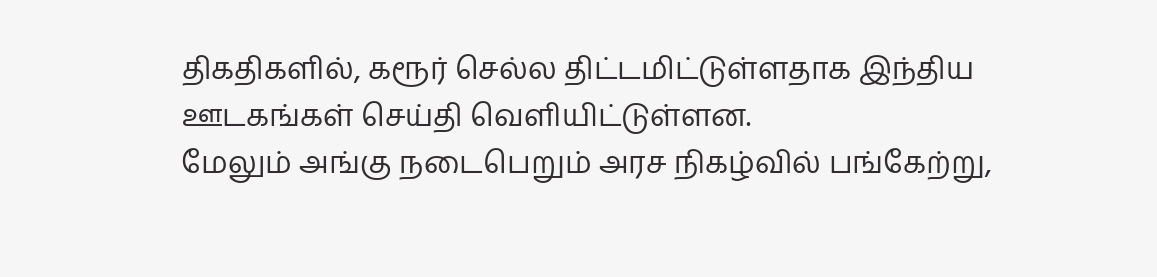திகதிகளில், கரூர் செல்ல திட்டமிட்டுள்ளதாக இந்திய ஊடகங்கள் செய்தி வெளியிட்டுள்ளன.
மேலும் அங்கு நடைபெறும் அரச நிகழ்வில் பங்கேற்று,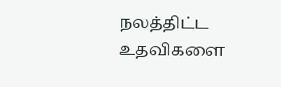நலத்திட்ட உதவிகளை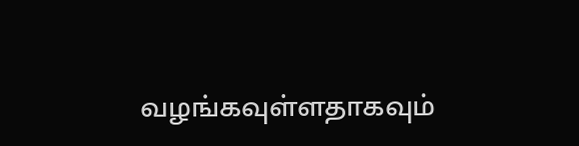வழங்கவுள்ளதாகவும்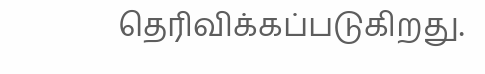தெரிவிக்கப்படுகிறது.